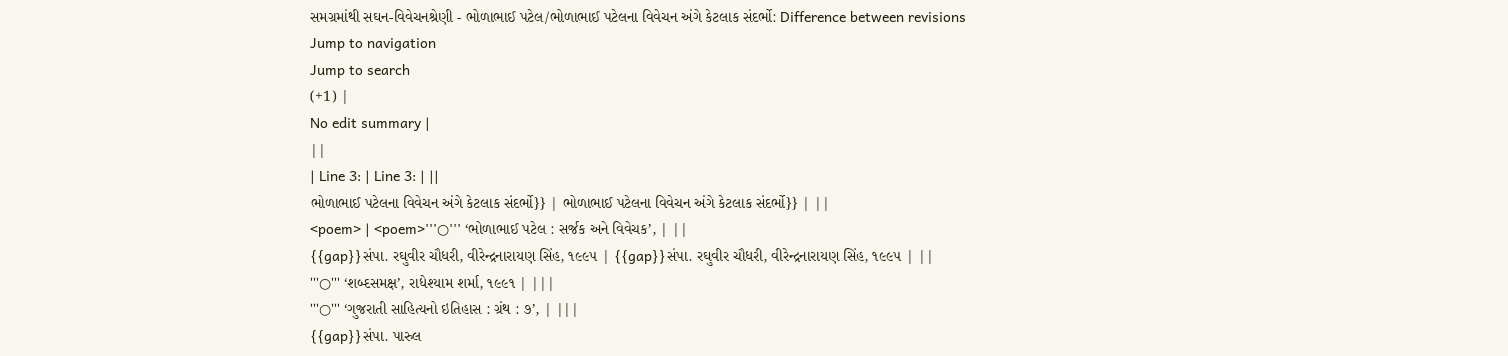સમગ્રમાંથી સઘન-વિવેચનશ્રેણી - ભોળાભાઈ પટેલ/ભોળાભાઈ પટેલના વિવેચન અંગે કેટલાક સંદર્ભો: Difference between revisions
Jump to navigation
Jump to search
(+1) |
No edit summary |
||
| Line 3: | Line 3: | ||
ભોળાભાઈ પટેલના વિવેચન અંગે કેટલાક સંદર્ભો}} | ભોળાભાઈ પટેલના વિવેચન અંગે કેટલાક સંદર્ભો}} | ||
<poem> | <poem>'''○''' ‘ભોળાભાઈ પટેલ : સર્જક અને વિવેચક’, | ||
{{gap}}સંપા. રઘુવીર ચૌધરી, વીરેન્દ્રનારાયણ સિંહ, ૧૯૯૫ | {{gap}}સંપા. રઘુવીર ચૌધરી, વીરેન્દ્રનારાયણ સિંહ, ૧૯૯૫ | ||
'''○''' ‘શબ્દસમક્ષ’, રાધેશ્યામ શર્મા, ૧૯૯૧ | |||
'''○''' ‘ગુજરાતી સાહિત્યનો ઇતિહાસ : ગ્રંથ : ૭’, | |||
{{gap}}સંપા. પારુલ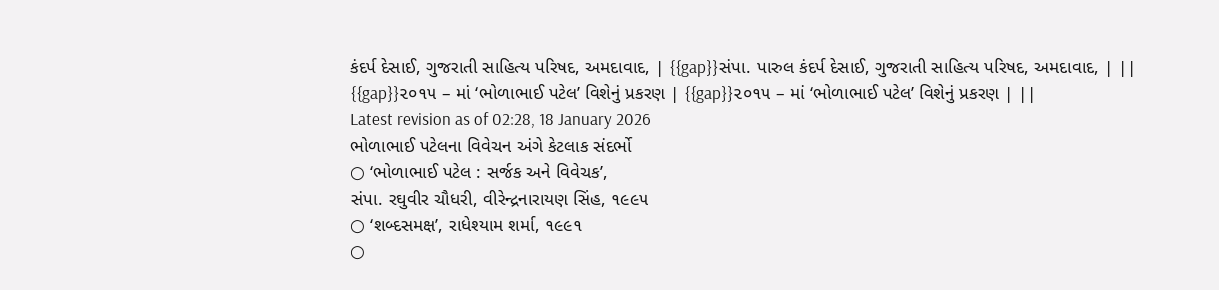કંદર્પ દેસાઈ, ગુજરાતી સાહિત્ય પરિષદ, અમદાવાદ, | {{gap}}સંપા. પારુલ કંદર્પ દેસાઈ, ગુજરાતી સાહિત્ય પરિષદ, અમદાવાદ, | ||
{{gap}}૨૦૧૫ – માં ‘ભોળાભાઈ પટેલ’ વિશેનું પ્રકરણ | {{gap}}૨૦૧૫ – માં ‘ભોળાભાઈ પટેલ’ વિશેનું પ્રકરણ | ||
Latest revision as of 02:28, 18 January 2026
ભોળાભાઈ પટેલના વિવેચન અંગે કેટલાક સંદર્ભો
○ ‘ભોળાભાઈ પટેલ : સર્જક અને વિવેચક’,
સંપા. રઘુવીર ચૌધરી, વીરેન્દ્રનારાયણ સિંહ, ૧૯૯૫
○ ‘શબ્દસમક્ષ’, રાધેશ્યામ શર્મા, ૧૯૯૧
○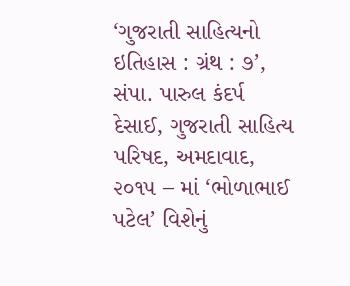‘ગુજરાતી સાહિત્યનો ઇતિહાસ : ગ્રંથ : ૭’,
સંપા. પારુલ કંદર્પ દેસાઈ, ગુજરાતી સાહિત્ય પરિષદ, અમદાવાદ,
૨૦૧૫ – માં ‘ભોળાભાઈ પટેલ’ વિશેનું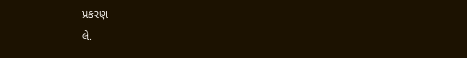પ્રકરણ
લે.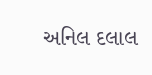અનિલ દલાલ